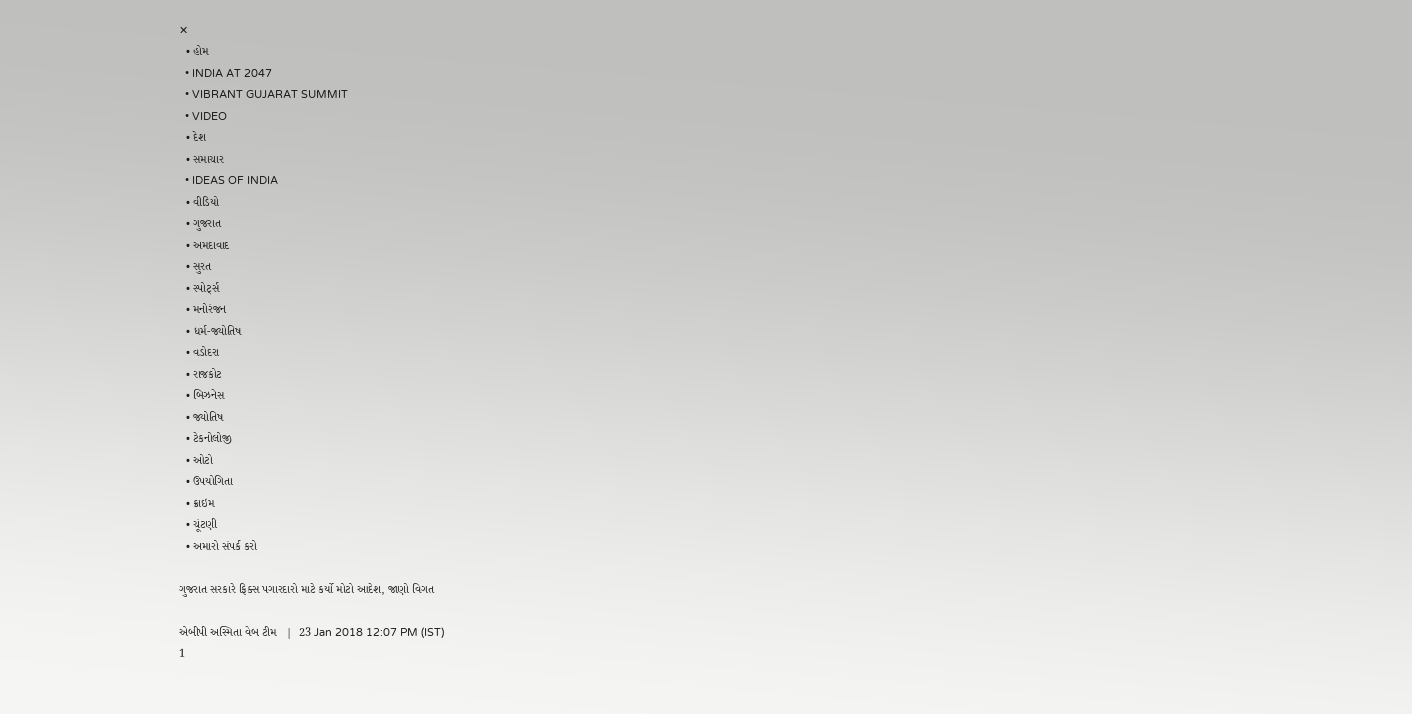✕
  • હોમ
  • INDIA AT 2047
  • VIBRANT GUJARAT SUMMIT
  • VIDEO
  • દેશ
  • સમાચાર
  • IDEAS OF INDIA
  • વીડિયો
  • ગુજરાત
  • અમદાવાદ
  • સુરત
  • સ્પોર્ટ્સ
  • મનોરંજન
  • ધર્મ-જ્યોતિષ
  • વડોદરા
  • રાજકોટ
  • બિઝનેસ
  • જ્યોતિષ
  • ટેકનોલોજી
  • ઓટો
  • ઉપયોગિતા
  • ક્રાઇમ
  • ચૂંટણી
  • અમારો સંપર્ક કરો

ગુજરાત સરકારે ફિક્સ પગારદારો માટે કર્યો મોટો આદેશ, જાણો વિગત

એબીપી અસ્મિતા વેબ ટીમ   |  23 Jan 2018 12:07 PM (IST)
1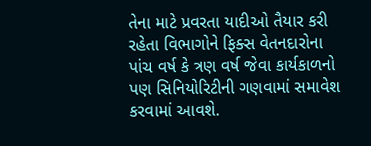તેના માટે પ્રવરતા યાદીઓ તૈયાર કરી રહેતા વિભાગોને ફિક્સ વેતનદારોના પાંચ વર્ષ કે ત્રણ વર્ષ જેવા કાર્યકાળનો પણ સિનિયોરિટીની ગણવામાં સમાવેશ કરવામાં આવશે.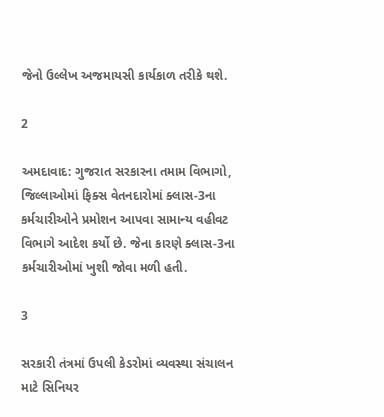જેનો ઉલ્લેખ અજમાયસી કાર્યકાળ તરીકે થશે.

2

અમદાવાદ: ગુજરાત સરકારના તમામ વિભાગો, જિલ્લાઓમાં ફિક્સ વેતનદારોમાં ક્લાસ-3ના કર્મચારીઓને પ્રમોશન આપવા સામાન્ય વહીવટ વિભાગે આદેશ કર્યો છે. જેના કારણે ક્લાસ-3ના કર્મચારીઓમાં ખુશી જોવા મળી હતી.

3

સરકારી તંત્રમાં ઉપલી કેડરોમાં વ્યવસ્થા સંચાલન માટે સિનિયર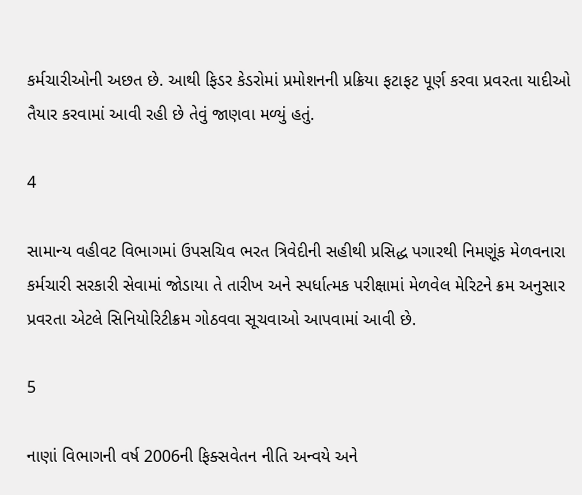કર્મચારીઓની અછત છે. આથી ફિડર કેડરોમાં પ્રમોશનની પ્રક્રિયા ફટાફટ પૂર્ણ કરવા પ્રવરતા યાદીઓ તૈયાર કરવામાં આવી રહી છે તેવું જાણવા મળ્યું હતું.

4

સામાન્ય વહીવટ વિભાગમાં ઉપસચિવ ભરત ત્રિવેદીની સહીથી પ્રસિદ્ધ પગારથી નિમણૂંક મેળવનારા કર્મચારી સરકારી સેવામાં જોડાયા તે તારીખ અને સ્પર્ધાત્મક પરીક્ષામાં મેળવેલ મેરિટને ક્રમ અનુસાર પ્રવરતા એટલે સિનિયોરિટીક્રમ ગોઠવવા સૂચવાઓ આપવામાં આવી છે.

5

નાણાં વિભાગની વર્ષ 2006ની ફિક્સવેતન નીતિ અન્વયે અને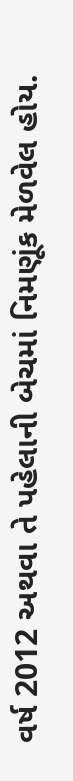વર્ષ 2012 અથવા તે પહેલાની બેચમાં નિમણૂંક મેળવેલ હોય.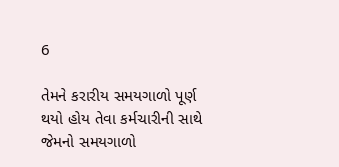6

તેમને કરારીય સમયગાળો પૂર્ણ થયો હોય તેવા કર્મચારીની સાથે જેમનો સમયગાળો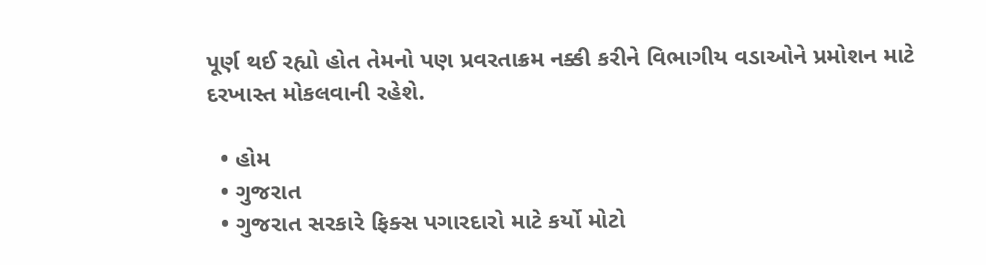પૂર્ણ થઈ રહ્યો હોત તેમનો પણ પ્રવરતાક્રમ નક્કી કરીને વિભાગીય વડાઓને પ્રમોશન માટે દરખાસ્ત મોકલવાની રહેશે.

  • હોમ
  • ગુજરાત
  • ગુજરાત સરકારે ફિક્સ પગારદારો માટે કર્યો મોટો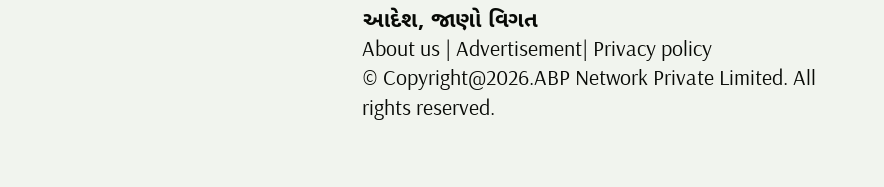આદેશ, જાણો વિગત
About us | Advertisement| Privacy policy
© Copyright@2026.ABP Network Private Limited. All rights reserved.